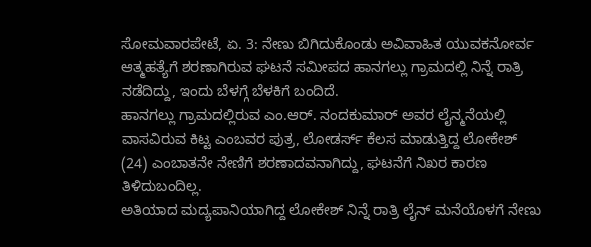ಸೋಮವಾರಪೇಟೆ, ಏ. 3: ನೇಣು ಬಿಗಿದುಕೊಂಡು ಅವಿವಾಹಿತ ಯುವಕನೋರ್ವ ಆತ್ಮಹತ್ಯೆಗೆ ಶರಣಾಗಿರುವ ಘಟನೆ ಸಮೀಪದ ಹಾನಗಲ್ಲು ಗ್ರಾಮದಲ್ಲಿ ನಿನ್ನೆ ರಾತ್ರಿ ನಡೆದಿದ್ದು, ಇಂದು ಬೆಳಗ್ಗೆ ಬೆಳಕಿಗೆ ಬಂದಿದೆ.
ಹಾನಗಲ್ಲು ಗ್ರಾಮದಲ್ಲಿರುವ ಎಂ.ಆರ್. ನಂದಕುಮಾರ್ ಅವರ ಲೈನ್ಮನೆಯಲ್ಲಿ ವಾಸವಿರುವ ಕಿಟ್ಟ ಎಂಬವರ ಪುತ್ರ, ಲೋಡರ್ಸ್ ಕೆಲಸ ಮಾಡುತ್ತಿದ್ದ ಲೋಕೇಶ್ (24) ಎಂಬಾತನೇ ನೇಣಿಗೆ ಶರಣಾದವನಾಗಿದ್ದು, ಘಟನೆಗೆ ನಿಖರ ಕಾರಣ ತಿಳಿದುಬಂದಿಲ್ಲ.
ಅತಿಯಾದ ಮದ್ಯಪಾನಿಯಾಗಿದ್ದ ಲೋಕೇಶ್ ನಿನ್ನೆ ರಾತ್ರಿ ಲೈನ್ ಮನೆಯೊಳಗೆ ನೇಣು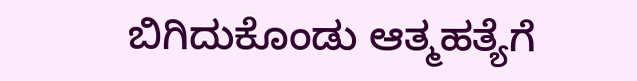ಬಿಗಿದುಕೊಂಡು ಆತ್ಮಹತ್ಯೆಗೆ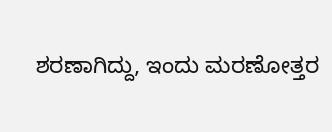ಶರಣಾಗಿದ್ದು, ಇಂದು ಮರಣೋತ್ತರ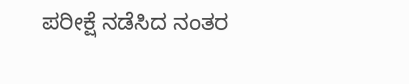ಪರೀಕ್ಷೆ ನಡೆಸಿದ ನಂತರ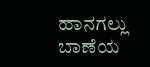ಹಾನಗಲ್ಲು ಬಾಣೆಯ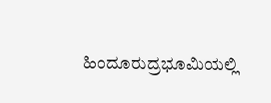ಹಿಂದೂರುದ್ರಭೂಮಿಯಲ್ಲಿ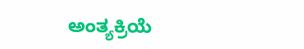ಅಂತ್ಯಕ್ರಿಯೆ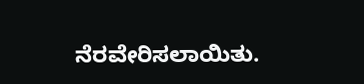ನೆರವೇರಿಸಲಾಯಿತು.